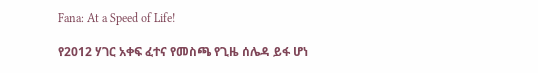Fana: At a Speed of Life!

የ2012 ሃገር አቀፍ ፈተና የመስጫ የጊዜ ሰሌዳ ይፋ ሆነ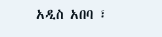አዲስ አበባ ፣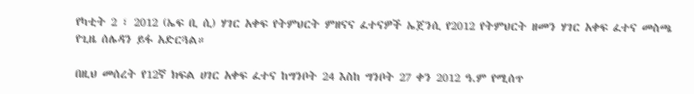የካቲት 2 ፣ 2012 (ኤፍ ቢ ሲ) ሃገር አቀፍ የትምህርት ምዘናና ፈተናዎች ኤጀንሲ የ2012 የትምህርት ዘመን ሃገር አቀፍ ፈተና መስጫ የጊዜ ሰሌዳን ይፋ አድርጓል።

በዚህ መሰረት የ12ኛ ክፍል ሀገር አቀፍ ፈተና ከግንቦት 24 እስከ ግንቦት 27 ቀን 2012 ዓ.ም የሚሰጥ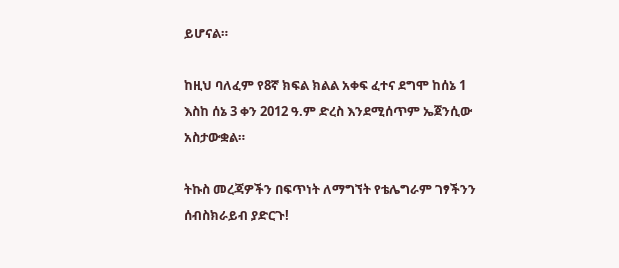ይሆናል።

ከዚህ ባለፈም የ8ኛ ክፍል ክልል አቀፍ ፈተና ደግሞ ከሰኔ 1 እስከ ሰኔ 3 ቀን 2012 ዓ.ም ድረስ እንደሚሰጥም ኤጀንሲው አስታውቋል።

ትኩስ መረጃዎችን በፍጥነት ለማግኘት የቴሌግራም ገፃችንን ሰብስክራይብ ያድርጉ!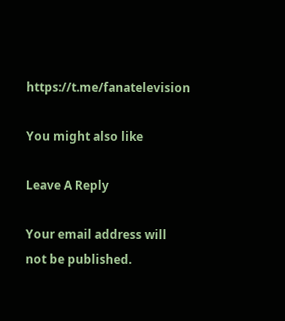https://t.me/fanatelevision

You might also like

Leave A Reply

Your email address will not be published.